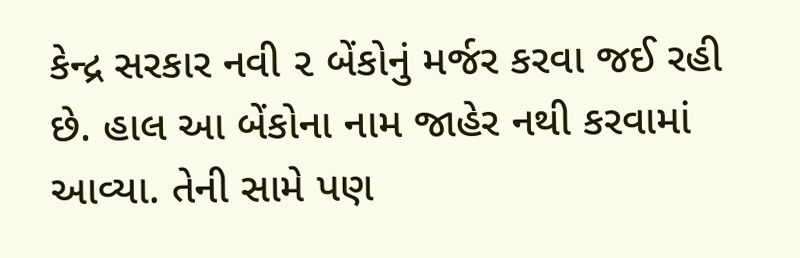કેન્દ્ર સરકાર નવી ૨ બેંકોનું મર્જર કરવા જઈ રહી છે. હાલ આ બેંકોના નામ જાહેર નથી કરવામાં આવ્યા. તેની સામે પણ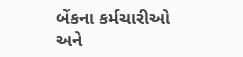બેંકના કર્મચારીઓ અને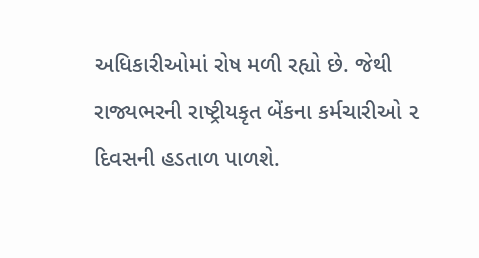અધિકારીઓમાં રોષ મળી રહ્યો છે. જેથી રાજ્યભરની રાષ્ટ્રીયકૃત બેંકના કર્મચારીઓ ૨ દિવસની હડતાળ પાળશે.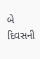બે દિવસની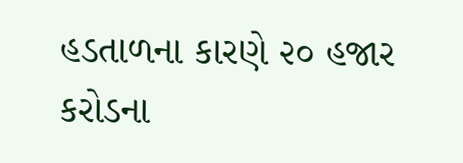હડતાળના કારણે ૨૦ હજાર કરોડના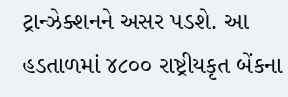ટ્રાન્ઝેક્શનને અસર પડશે. આ હડતાળમાં ૪૮૦૦ રાષ્ટ્રીયકૃત બેંકના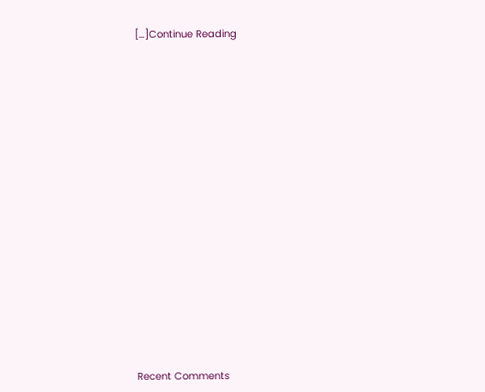[…]Continue Reading


















Recent Comments